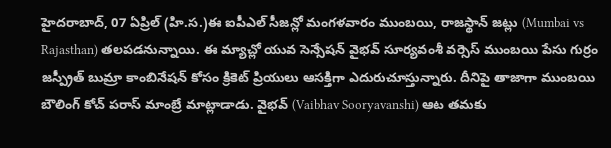హైదరాబాద్, 07 ఏప్రిల్ (హి.స.)ఈ ఐపీఎల్ సీజన్లో మంగళవారం ముంబయి, రాజస్థాన్ జట్లు (Mumbai vs Rajasthan) తలపడనున్నాయి. ఈ మ్యాచ్లో యువ సెన్సేషన్ వైభవ్ సూర్యవంశీ వర్సెస్ ముంబయి పేసు గుర్రం జస్ప్రీత్ బుమ్రా కాంబినేషన్ కోసం క్రికెట్ ప్రియులు ఆసక్తిగా ఎదురుచూస్తున్నారు. దీనిపై తాజాగా ముంబయి బౌలింగ్ కోచ్ పరాస్ మాంబ్రే మాట్లాడాడు. వైభవ్ (Vaibhav Sooryavanshi) ఆట తమకు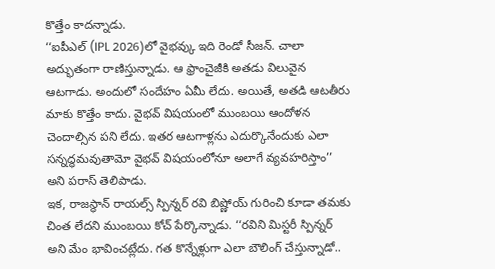కొత్తేం కాదన్నాడు.
‘‘ఐపీఎల్ (IPL 2026)లో వైభవ్కు ఇది రెండో సీజన్. చాలా అద్భుతంగా రాణిస్తున్నాడు. ఆ ఫ్రాంచైజీకి అతడు విలువైన ఆటగాడు. అందులో సందేహం ఏమీ లేదు. అయితే, అతడి ఆటతీరు మాకు కొత్తేం కాదు. వైభవ్ విషయంలో ముంబయి ఆందోళన చెందాల్సిన పని లేదు. ఇతర ఆటగాళ్లను ఎదుర్కొనేందుకు ఎలా సన్నద్ధమవుతామో వైభవ్ విషయంలోనూ అలాగే వ్యవహరిస్తాం’’ అని పరాస్ తెలిపాడు.
ఇక, రాజస్థాన్ రాయల్స్ స్పిన్నర్ రవి బిష్ణోయ్ గురించి కూడా తమకు చింత లేదని ముంబయి కోచ్ పేర్కొన్నాడు. ‘‘రవిని మిస్టరీ స్పిన్నర్ అని మేం భావించట్లేదు. గత కొన్నేళ్లుగా ఎలా బౌలింగ్ చేస్తున్నాడో..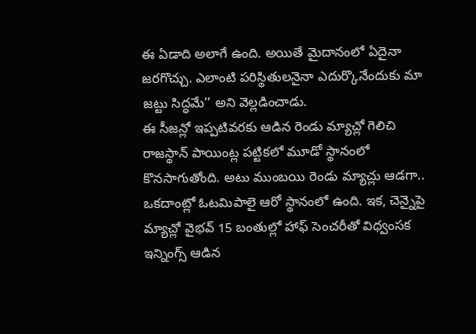ఈ ఏడాది అలాగే ఉంది. అయితే మైదానంలో ఏదైనా జరగొచ్చు. ఎలాంటి పరిస్థితులనైనా ఎదుర్కొనేందుకు మా జట్టు సిద్ధమే’’ అని వెల్లడించాడు.
ఈ సీజన్లో ఇప్పటివరకు ఆడిన రెండు మ్యాచ్లో గెలిచి రాజస్థాన్ పాయింట్ల పట్టికలో మూడో స్థానంలో కొనసాగుతోంది. అటు ముంబయి రెండు మ్యాచ్లు ఆడగా.. ఒకదాంట్లో ఓటమిపాలై ఆరో స్థానంలో ఉంది. ఇక, చెన్నైపై మ్యాచ్లో వైభవ్ 15 బంతుల్లో హాఫ్ సెంచరీతో విధ్వంసక ఇన్నింగ్స్ ఆడిన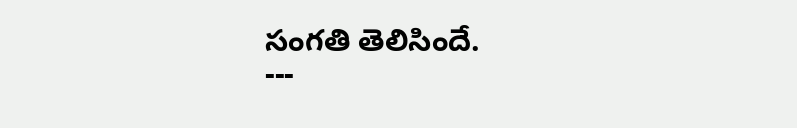సంగతి తెలిసిందే.
---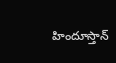హిందూస్తాన్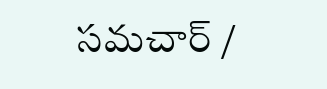సమచార్ /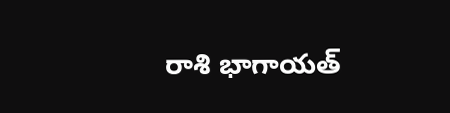రాశి భాగాయత్